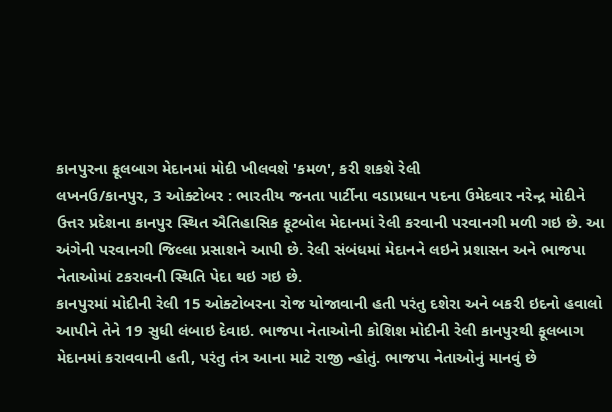કાનપુરના ફૂલબાગ મેદાનમાં મોદી ખીલવશે 'કમળ', કરી શકશે રેલી
લખનઉ/કાનપુર, 3 ઓક્ટોબર : ભારતીય જનતા પાર્ટીના વડાપ્રધાન પદના ઉમેદવાર નરેન્દ્ર મોદીને ઉત્તર પ્રદેશના કાનપુર સ્થિત ઐતિહાસિક ફૂટબોલ મેદાનમાં રેલી કરવાની પરવાનગી મળી ગઇ છે. આ અંગેની પરવાનગી જિલ્લા પ્રસાશને આપી છે. રેલી સંબંધમાં મેદાનને લઇને પ્રશાસન અને ભાજપા નેતાઓમાં ટકરાવની સ્થિતિ પેદા થઇ ગઇ છે.
કાનપુરમાં મોદીની રેલી 15 ઓક્ટોબરના રોજ યોજાવાની હતી પરંતુ દશેરા અને બકરી ઇદનો હવાલો આપીને તેને 19 સુધી લંબાઇ દેવાઇ. ભાજપા નેતાઓની કોશિશ મોદીની રેલી કાનપુરથી ફૂલબાગ મેદાનમાં કરાવવાની હતી, પરંતુ તંત્ર આના માટે રાજી ન્હોતું. ભાજપા નેતાઓનું માનવું છે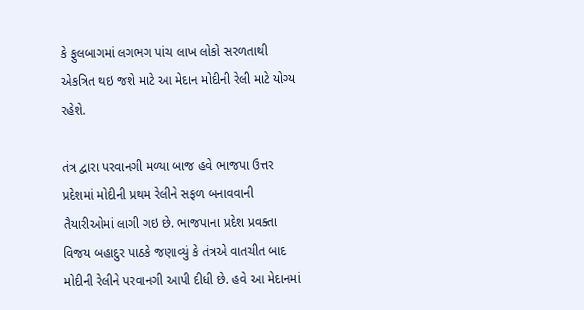કે ફુલબાગમાં લગભગ પાંચ લાખ લોકો સરળતાથી એકત્રિત થઇ જશે માટે આ મેદાન મોદીની રેલી માટે યોગ્ય રહેશે.

તંત્ર દ્વારા પરવાનગી મળ્યા બાજ હવે ભાજપા ઉત્તર પ્રદેશમાં મોદીની પ્રથમ રેલીને સફળ બનાવવાની તૈયારીઓમાં લાગી ગઇ છે. ભાજપાના પ્રદેશ પ્રવક્તા વિજય બહાદુર પાઠકે જણાવ્યું કે તંત્રએ વાતચીત બાદ મોદીની રેલીને પરવાનગી આપી દીધી છે. હવે આ મેદાનમાં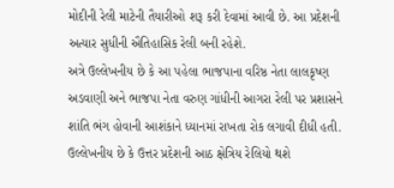મોદીની રેલી માટેની તૈયારીઓ શરૂ કરી દેવામાં આવી છે. આ પ્રદેશની અત્યાર સુધીની ઐતિહાસિક રેલી બની રહેશે.
અત્રે ઉલ્લેખનીય છે કે આ પહેલા ભાજપાના વરિષ્ઠ નેતા લાલકૃષ્ણ અડવાણી અને ભાજપા નેતા વરુણ ગાંધીની આગરા રેલી પર પ્રશાસને શાંતિ ભંગ હોવાની આશંકાને ધ્યાનમાં રાખતા રોક લગાવી દીધી હતી. ઉલ્લેખનીય છે કે ઉત્તર પ્રદેશની આઠ ક્ષેત્રિય રેલિયો થશે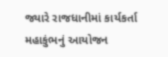જ્યારે રાજધાનીમાં કાર્યકર્તા મહાકુંભનું આયોજન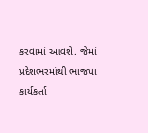કરવામાં આવશે. જેમાં પ્રદેશભરમાંથી ભાજપા કાર્યકર્તા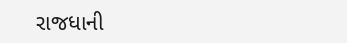રાજધાની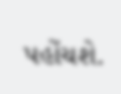પહોંચશે.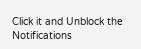Click it and Unblock the Notifications